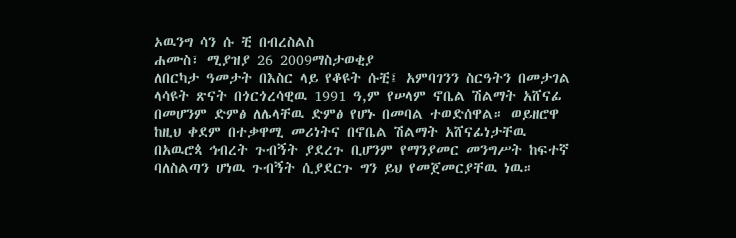ኦዉንግ ሳን ሱ ቺ በብረስልስ
ሐሙስ፣ ሚያዝያ 26 2009ማስታወቂያ
ለበርካታ ዓመታት በእስር ላይ የቆዩት ሱቺ፤ አምባገንን ስርዓትን በመታገል ላሳዩት ጽናት በጎርጎረሳዊዉ 1991 ዓ,ም የሠላም ኖቤል ሽልማት አሸናፊ በመሆንም ድምፅ ለሌላቸዉ ድምፅ የሆኑ በመባል ተወድሰዋል። ወይዘሮዋ ከዚህ ቀደም በተቃዋሚ መሪነትና በኖቤል ሽልማት አሸናፊነታቸዉ በአዉሮጳ ኅብረት ጉብኝት ያደረጉ ቢሆንም የማንያመር መንግሥት ከፍተኛ ባለስልጣን ሆነዉ ጉብኝት ሲያደርጉ ግን ይህ የመጀመርያቸዉ ነዉ።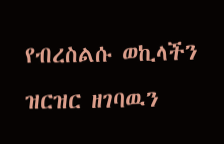የብረስልሱ ወኪላችን ዝርዝር ዘገባዉን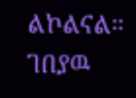ልኮልናል።
ገበያዉ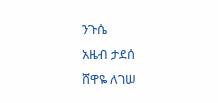ንጉሴ
አዜብ ታደሰ
ሸዋዬ ለገሠ